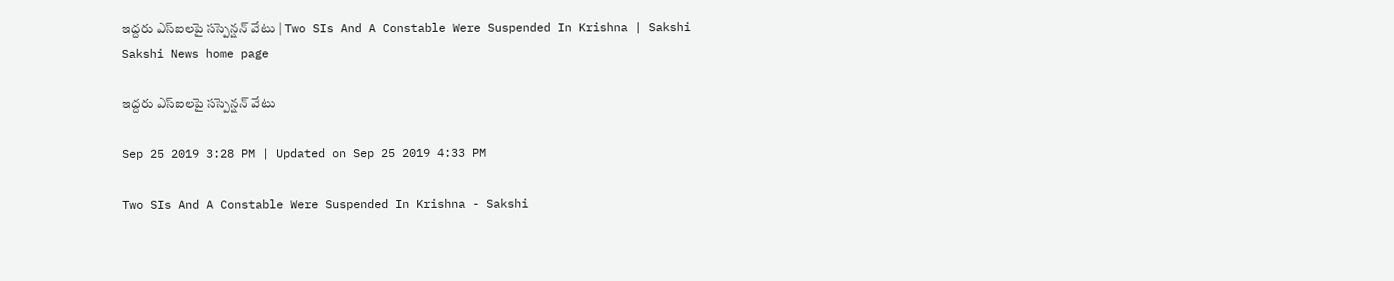ఇద్దరు ఎస్‌ఐలపై సస్పెన్షన్‌ వేటు | Two SIs And A Constable Were Suspended In Krishna | Sakshi
Sakshi News home page

ఇద్దరు ఎస్‌ఐలపై సస్పెన్షన్‌ వేటు

Sep 25 2019 3:28 PM | Updated on Sep 25 2019 4:33 PM

Two SIs And A Constable Were Suspended In Krishna - Sakshi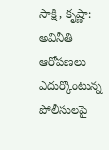సాక్షి, కృష్ణా: అవినీతి ఆరోపణలు ఎదుర్కొంటున్న పోలీసులపై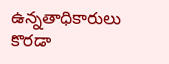ఉన్నతాధికారులు కొరడా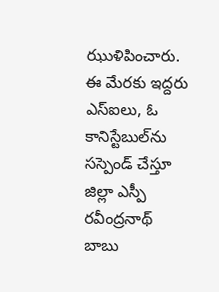ఝుళిపించారు. ఈ మేరకు ఇద్దరు ఎస్‌ఐలు, ఓ కానిస్టేబుల్‌ను సస్పెండ్ చేస్తూ జిల్లా ఎస్పీ రవీంద్రనాథ్‌ బాబు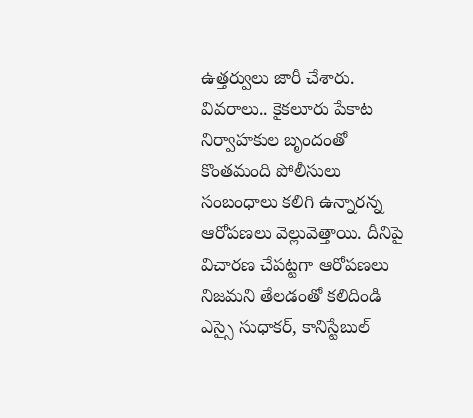ఉత్తర్వులు జారీ చేశారు. వివరాలు.. కైకలూరు పేకాట నిర్వాహకుల బృందంతో కొంతమంది పోలీసులు సంబంధాలు కలిగి ఉన్నారన్న ఆరోపణలు వెల్లువెత్తాయి. దీనిపై విచారణ చేపట్టగా ఆరోపణలు నిజమని తేలడంతో కలిదిండి ఎస్సై సుధాకర్‌, కానిస్టేబుల్‌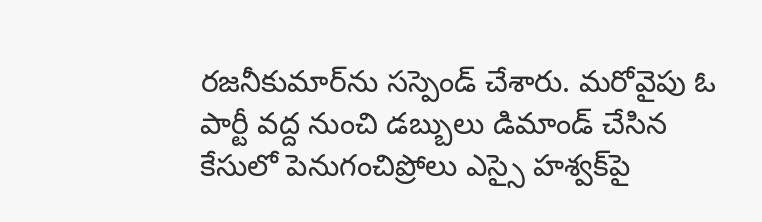రజనీకుమార్‌ను సస్పెండ్‌ చేశారు. మరోవైపు ఓ పార్టీ వద్ద నుంచి డబ్బులు డిమాండ్‌ చేసిన కేసులో పెనుగంచిప్రోలు ఎస్సై హశ్వక్‌పై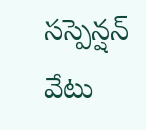సస్పెన్షన్‌ వేటు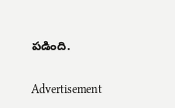పడింది.

Advertisement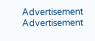Advertisement
Advertisement